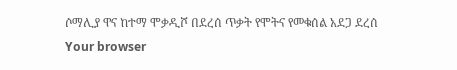ሶማሊያ ዋና ከተማ ሞቃዲሾ በደረሰ ጥቃት የሞትና የመቁሰል አደጋ ደረሰ
Your browser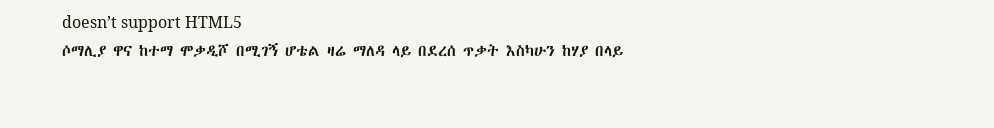doesn’t support HTML5
ሶማሊያ ዋና ከተማ ሞቃዲሾ በሚገኝ ሆቴል ዛሬ ማለዳ ላይ በደረሰ ጥቃት እስካሁን ከሃያ በላይ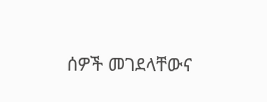ሰዎች መገደላቸውና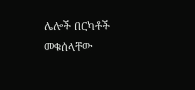ሌሎች በርካቶች መቁሰላቸው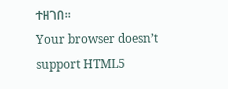ተዘገበ።
Your browser doesn’t support HTML5